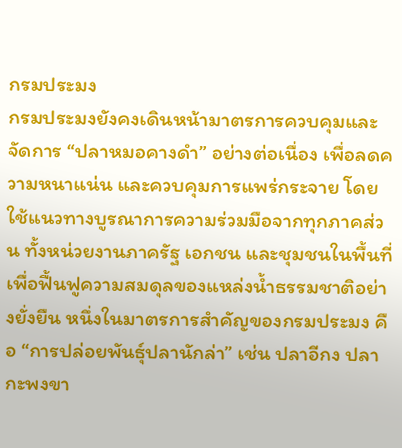กรมประมง
กรมประมงยังคงเดินหน้ามาตรการควบคุมและจัดการ “ปลาหมอคางดำ” อย่างต่อเนื่อง เพื่อลดความหนาแน่น และควบคุมการแพร่กระจาย โดยใช้แนวทางบูรณาการความร่วมมือจากทุกภาคส่วน ทั้งหน่วยงานภาครัฐ เอกชน และชุมชนในพื้นที่ เพื่อฟื้นฟูความสมดุลของแหล่งน้ำธรรมชาติอย่างยั่งยืน หนึ่งในมาตรการสำคัญของกรมประมง คือ “การปล่อยพันธุ์ปลานักล่า” เช่น ปลาอีกง ปลากะพงขา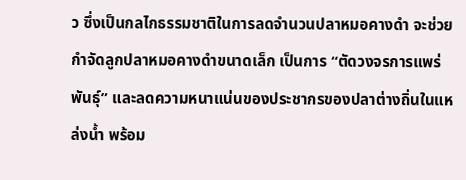ว ซึ่งเป็นกลไกธรรมชาติในการลดจำนวนปลาหมอคางดำ จะช่วยกำจัดลูกปลาหมอคางดำขนาดเล็ก เป็นการ “ตัดวงจรการแพร่พันธุ์” และลดความหนาแน่นของประชากรของปลาต่างถิ่นในแหล่งน้ำ พร้อม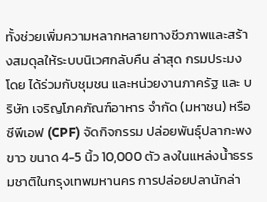ทั้งช่วยเพิ่มความหลากหลายทางชีวภาพและสร้างสมดุลให้ระบบนิเวศกลับคืน ล่าสุด กรมประมง โดย ได้ร่วมกับชุมชน และหน่วยงานภาครัฐ และ บริษัท เจริญโภคภัณฑ์อาหาร จำกัด (มหาชน) หรือ ซีพีเอฟ (CPF) จัดกิจกรรม ปล่อยพันธุ์ปลากะพงขาว ขนาด 4-5 นิ้ว 10,000 ตัว ลงในแหล่งน้ำธรรมชาติในกรุงเทพมหานคร การปล่อยปลานักล่า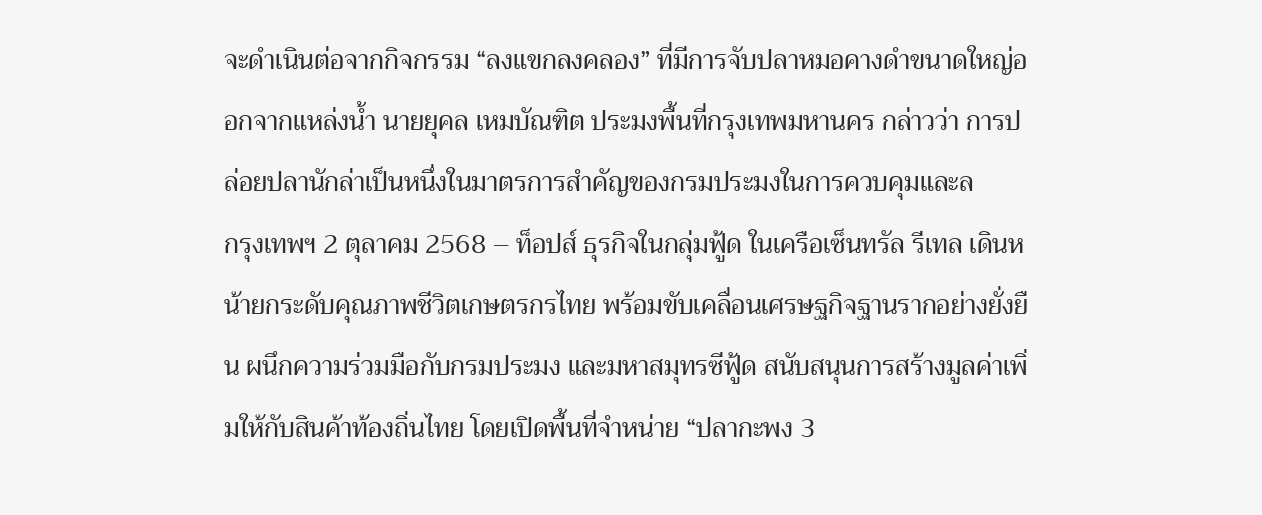จะดำเนินต่อจากกิจกรรม “ลงแขกลงคลอง” ที่มีการจับปลาหมอคางดำขนาดใหญ่ออกจากแหล่งน้ำ นายยุคล เหมบัณฑิต ประมงพื้นที่กรุงเทพมหานคร กล่าวว่า การปล่อยปลานักล่าเป็นหนึ่งในมาตรการสำคัญของกรมประมงในการควบคุมและล
กรุงเทพฯ 2 ตุลาคม 2568 – ท็อปส์ ธุรกิจในกลุ่มฟู้ด ในเครือเซ็นทรัล รีเทล เดินหน้ายกระดับคุณภาพชีวิตเกษตรกรไทย พร้อมขับเคลื่อนเศรษฐกิจฐานรากอย่างยั่งยืน ผนึกความร่วมมือกับกรมประมง และมหาสมุทรซีฟู้ด สนับสนุนการสร้างมูลค่าเพิ่มให้กับสินค้าท้องถิ่นไทย โดยเปิดพื้นที่จำหน่าย “ปลากะพง 3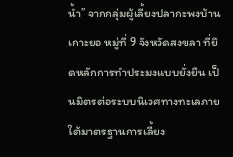น้ำ” จากกลุ่มผู้เลี้ยงปลากะพงบ้านเกาะยอ หมู่ที่ 9 จังหวัดสงขลา ที่ยึดหลักการทำประมงแบบยั่งยืน เป็นมิตรต่อระบบนิเวศทางทะเลภายใต้มาตรฐานการเลี้ยง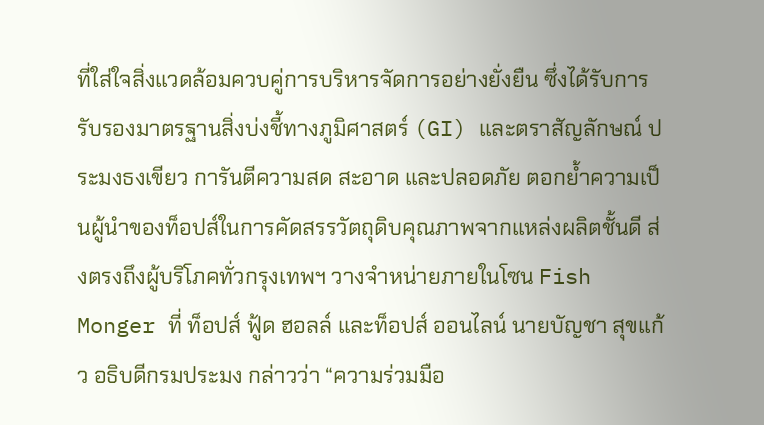ที่ใส่ใจสิ่งแวดล้อมควบคู่การบริหารจัดการอย่างยั่งยืน ซึ่งได้รับการรับรองมาตรฐานสิ่งบ่งชี้ทางภูมิศาสตร์ (GI) และตราสัญลักษณ์ ประมงธงเขียว การันตีความสด สะอาด และปลอดภัย ตอกย้ำความเป็นผู้นำของท็อปส์ในการคัดสรรวัตถุดิบคุณภาพจากแหล่งผลิตชั้นดี ส่งตรงถึงผู้บริโภคทั่วกรุงเทพฯ วางจำหน่ายภายในโซน Fish Monger ที่ ท็อปส์ ฟู้ด ฮอลล์ และท็อปส์ ออนไลน์ นายบัญชา สุขแก้ว อธิบดีกรมประมง กล่าวว่า “ความร่วมมือ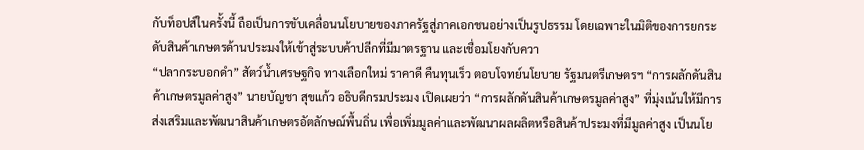กับท็อปส์ในครั้งนี้ ถือเป็นการขับเคลื่อนนโยบายของภาครัฐสู่ภาคเอกชนอย่างเป็นรูปธรรม โดยเฉพาะในมิติของการยกระดับสินค้าเกษตรด้านประมงให้เข้าสู่ระบบค้าปลีกที่มีมาตรฐาน และเชื่อมโยงกับควา
“ปลากระบอกดำ” สัตว์น้ำเศรษฐกิจ ทางเลือกใหม่ ราคาดี คืนทุนเร็ว ตอบโจทย์นโยบาย รัฐมนตรีเกษตรฯ “การผลักดันสินค้าเกษตรมูลค่าสูง” นายบัญชา สุขแก้ว อธิบดีกรมประมง เปิดเผยว่า “การผลักดันสินค้าเกษตรมูลค่าสูง” ที่มุ่งเน้นให้มีการส่งเสริมและพัฒนาสินค้าเกษตรอัตลักษณ์พื้นถิ่น เพื่อเพิ่มมูลค่าและพัฒนาผลผลิตหรือสินค้าประมงที่มีมูลค่าสูง เป็นนโย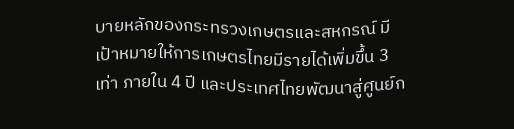บายหลักของกระทรวงเกษตรและสหกรณ์ มีเป้าหมายให้การเกษตรไทยมีรายได้เพิ่มขึ้น 3 เท่า ภายใน 4 ปี และประเทศไทยพัฒนาสู่ศูนย์ก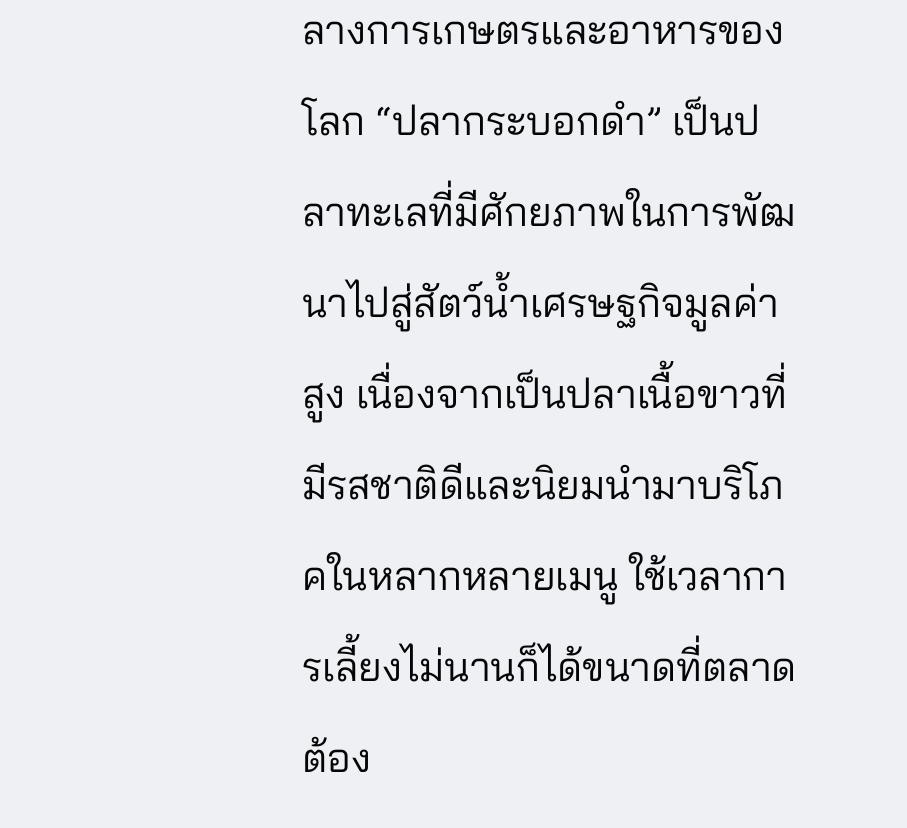ลางการเกษตรและอาหารของโลก “ปลากระบอกดำ” เป็นปลาทะเลที่มีศักยภาพในการพัฒนาไปสู่สัตว์น้ำเศรษฐกิจมูลค่าสูง เนื่องจากเป็นปลาเนื้อขาวที่มีรสชาติดีและนิยมนำมาบริโภคในหลากหลายเมนู ใช้เวลาการเลี้ยงไม่นานก็ได้ขนาดที่ตลาดต้อง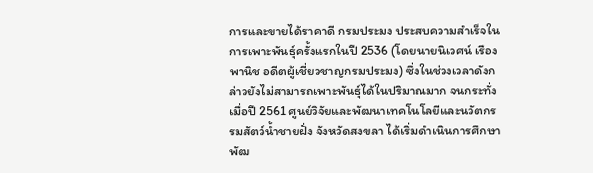การและขายได้ราคาดี กรมประมง ประสบความสำเร็จในการเพาะพันธุ์ครั้งแรกในปี 2536 (โดยนายนิเวศน์ เรืองพานิช อดีตผู้เชี่ยวชาญกรมประมง) ซึ่งในช่วงเวลาดังกล่าวยังไม่สามารถเพาะพันธุ์ได้ในปริมาณมาก จนกระทั่งเมื่อปี 2561 ศูนย์วิจัยและพัฒนาเทคโนโลยีและนวัตกรรมสัตว์น้ำชายฝั่ง จังหวัดสงขลา ได้เริ่มดำเนินการศึกษาพัฒ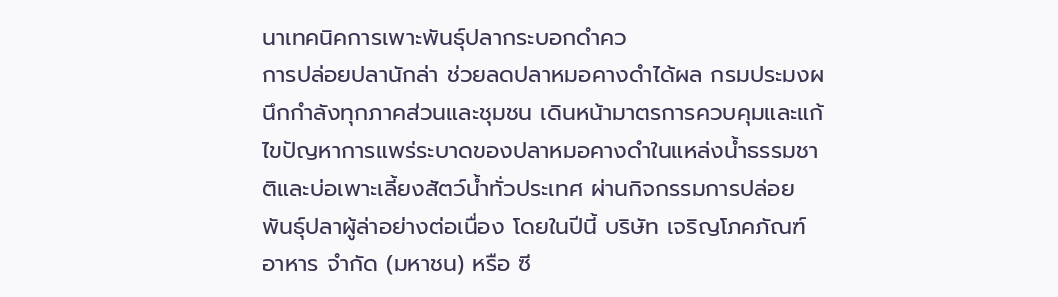นาเทคนิคการเพาะพันธุ์ปลากระบอกดำคว
การปล่อยปลานักล่า ช่วยลดปลาหมอคางดำได้ผล กรมประมงผนึกกำลังทุกภาคส่วนและชุมชน เดินหน้ามาตรการควบคุมและแก้ไขปัญหาการแพร่ระบาดของปลาหมอคางดำในแหล่งน้ำธรรมชาติและบ่อเพาะเลี้ยงสัตว์น้ำทั่วประเทศ ผ่านกิจกรรมการปล่อยพันธุ์ปลาผู้ล่าอย่างต่อเนื่อง โดยในปีนี้ บริษัท เจริญโภคภัณฑ์อาหาร จำกัด (มหาชน) หรือ ซี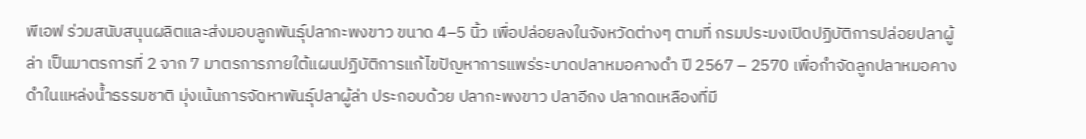พีเอฟ ร่วมสนับสนุนผลิตและส่งมอบลูกพันธุ์ปลากะพงขาว ขนาด 4–5 นิ้ว เพื่อปล่อยลงในจังหวัดต่างๆ ตามที่ กรมประมงเปิดปฏิบัติการปล่อยปลาผู้ล่า เป็นมาตรการที่ 2 จาก 7 มาตรการภายใต้แผนปฏิบัติการแก้ไขปัญหาการแพร่ระบาดปลาหมอคางดำ ปี 2567 – 2570 เพื่อกำจัดลูกปลาหมอคางดำในแหล่งน้ำธรรมชาติ มุ่งเน้นการจัดหาพันธุ์ปลาผู้ล่า ประกอบด้วย ปลากะพงขาว ปลาอีกง ปลากดเหลืองที่มี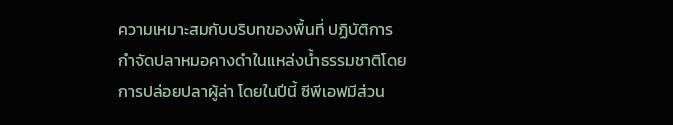ความเหมาะสมกับบริบทของพื้นที่ ปฏิบัติการกำจัดปลาหมอคางดำในแหล่งน้ำธรรมชาติโดยการปล่อยปลาผู้ล่า โดยในปีนี้ ซีพีเอฟมีส่วน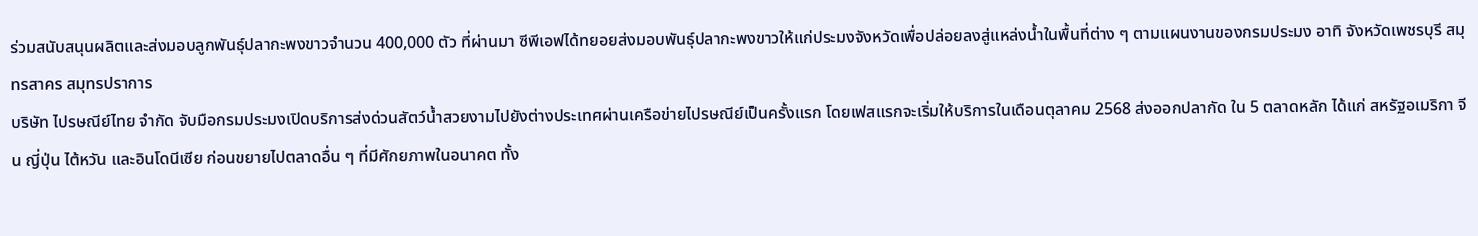ร่วมสนับสนุนผลิตและส่งมอบลูกพันธุ์ปลากะพงขาวจำนวน 400,000 ตัว ที่ผ่านมา ซีพีเอฟได้ทยอยส่งมอบพันธุ์ปลากะพงขาวให้แก่ประมงจังหวัดเพื่อปล่อยลงสู่แหล่งน้ำในพื้นที่ต่าง ๆ ตามแผนงานของกรมประมง อาทิ จังหวัดเพชรบุรี สมุทรสาคร สมุทรปราการ
บริษัท ไปรษณีย์ไทย จำกัด จับมือกรมประมงเปิดบริการส่งด่วนสัตว์น้ำสวยงามไปยังต่างประเทศผ่านเครือข่ายไปรษณีย์เป็นครั้งแรก โดยเฟสแรกจะเริ่มให้บริการในเดือนตุลาคม 2568 ส่งออกปลากัด ใน 5 ตลาดหลัก ได้แก่ สหรัฐอเมริกา จีน ญี่ปุ่น ไต้หวัน และอินโดนีเซีย ก่อนขยายไปตลาดอื่น ๆ ที่มีศักยภาพในอนาคต ทั้ง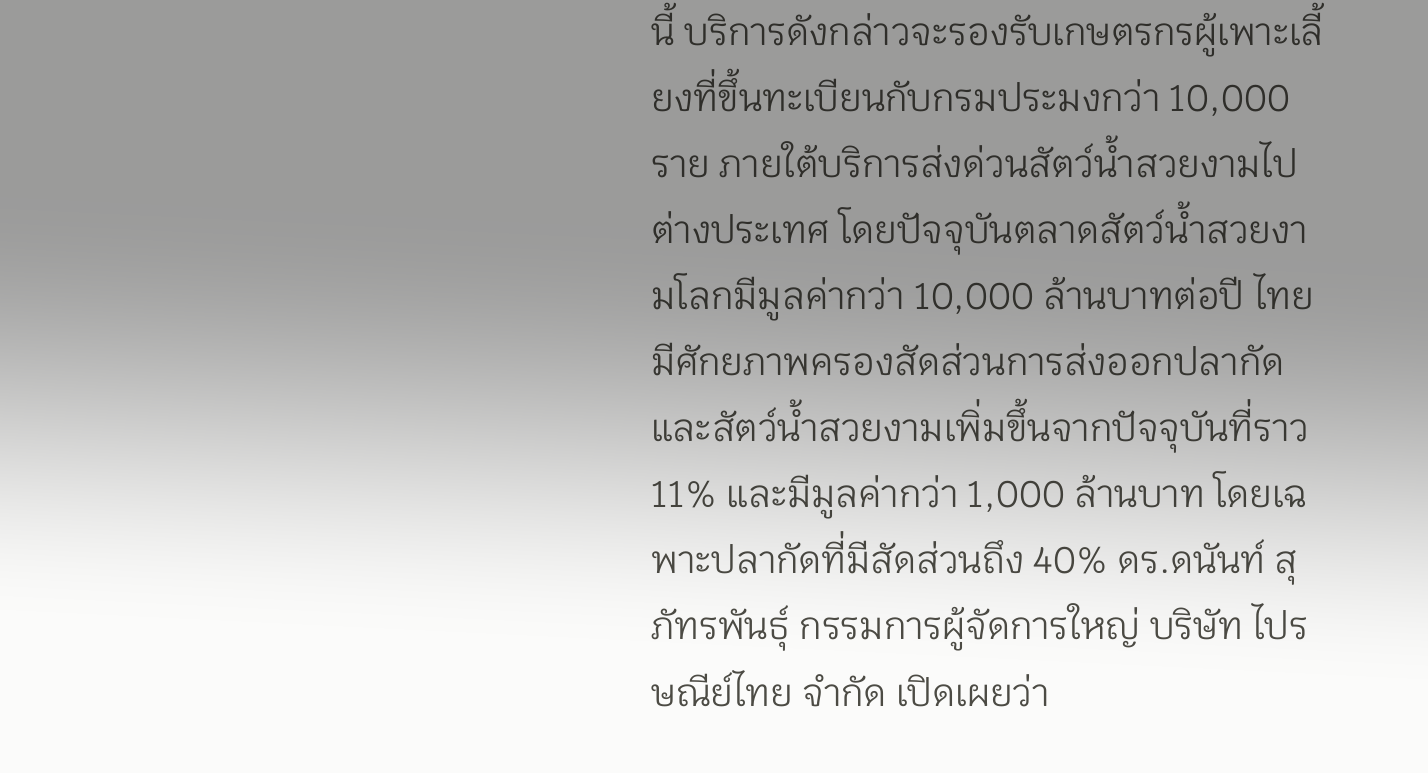นี้ บริการดังกล่าวจะรองรับเกษตรกรผู้เพาะเลี้ยงที่ขึ้นทะเบียนกับกรมประมงกว่า 10,000 ราย ภายใต้บริการส่งด่วนสัตว์น้ำสวยงามไปต่างประเทศ โดยปัจจุบันตลาดสัตว์น้ำสวยงามโลกมีมูลค่ากว่า 10,000 ล้านบาทต่อปี ไทยมีศักยภาพครองสัดส่วนการส่งออกปลากัดและสัตว์น้ำสวยงามเพิ่มขึ้นจากปัจจุบันที่ราว 11% และมีมูลค่ากว่า 1,000 ล้านบาท โดยเฉพาะปลากัดที่มีสัดส่วนถึง 40% ดร.ดนันท์ สุภัทรพันธุ์ กรรมการผู้จัดการใหญ่ บริษัท ไปรษณีย์ไทย จำกัด เปิดเผยว่า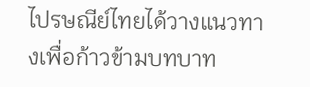ไปรษณีย์ไทยได้วางแนวทางเพื่อก้าวข้ามบทบาท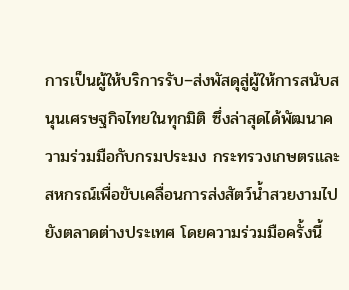การเป็นผู้ให้บริการรับ–ส่งพัสดุสู่ผู้ให้การสนับสนุนเศรษฐกิจไทยในทุกมิติ ซึ่งล่าสุดได้พัฒนาความร่วมมือกับกรมประมง กระทรวงเกษตรและสหกรณ์เพื่อขับเคลื่อนการส่งสัตว์น้ำสวยงามไปยังตลาดต่างประเทศ โดยความร่วมมือครั้งนี้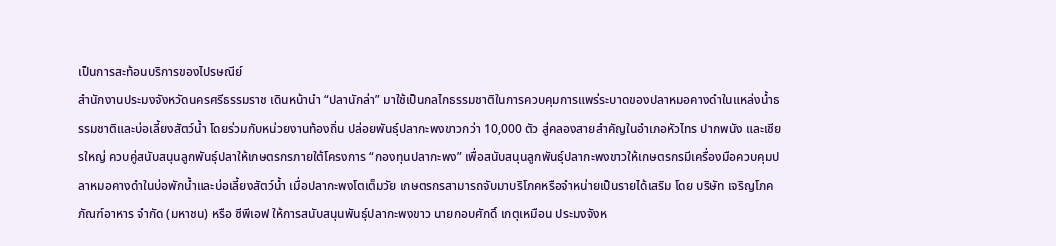เป็นการสะท้อนบริการของไปรษณีย์
สำนักงานประมงจังหวัดนครศรีธรรมราช เดินหน้านำ “ปลานักล่า” มาใช้เป็นกลไกธรรมชาติในการควบคุมการแพร่ระบาดของปลาหมอคางดำในแหล่งน้ำธรรมชาติและบ่อเลี้ยงสัตว์น้ำ โดยร่วมกับหน่วยงานท้องถิ่น ปล่อยพันธุ์ปลากะพงขาวกว่า 10,000 ตัว สู่คลองสายสำคัญในอำเภอหัวไทร ปากพนัง และเชียรใหญ่ ควบคู่สนับสนุนลูกพันธุ์ปลาให้เกษตรกรภายใต้โครงการ “กองทุนปลากะพง” เพื่อสนับสนุนลูกพันธุ์ปลากะพงขาวให้เกษตรกรมีเครื่องมือควบคุมปลาหมอคางดำในบ่อพักน้ำและบ่อเลี้ยงสัตว์น้ำ เมื่อปลากะพงโตเต็มวัย เกษตรกรสามารถจับมาบริโภคหรือจำหน่ายเป็นรายได้เสริม โดย บริษัท เจริญโภคภัณฑ์อาหาร จำกัด (มหาชน) หรือ ซีพีเอฟ ให้การสนับสนุนพันธุ์ปลากะพงขาว นายกอบศักดิ์ เกตุเหมือน ประมงจังห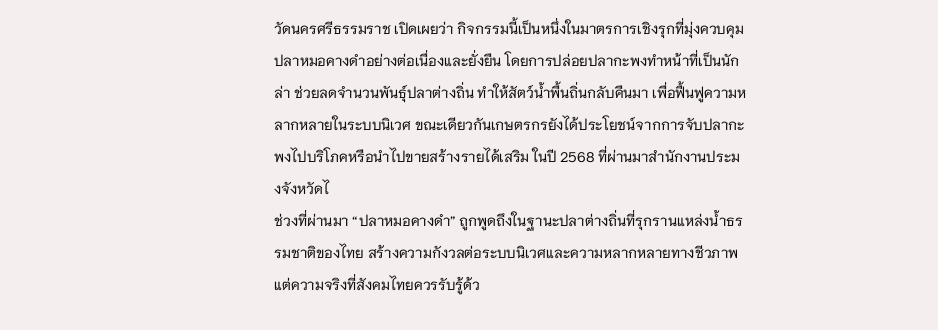วัดนครศรีธรรมราช เปิดเผยว่า กิจกรรมนี้เป็นหนึ่งในมาตรการเชิงรุกที่มุ่งควบคุมปลาหมอคางดำอย่างต่อเนื่องและยั่งยืน โดยการปล่อยปลากะพงทำหน้าที่เป็นนักล่า ช่วยลดจำนวนพันธุ์ปลาต่างถิ่น ทำให้สัตว์น้ำพื้นถิ่นกลับคืนมา เพื่อฟื้นฟูความหลากหลายในระบบนิเวศ ขณะเดียวกันเกษตรกรยังได้ประโยชน์จากการจับปลากะพงไปบริโภคหรือนำไปขายสร้างรายได้เสริม ในปี 2568 ที่ผ่านมาสำนักงานประมงจังหวัดไ
ช่วงที่ผ่านมา “ปลาหมอคางดำ” ถูกพูดถึงในฐานะปลาต่างถิ่นที่รุกรานแหล่งน้ำธรรมชาติของไทย สร้างความกังวลต่อระบบนิเวศและความหลากหลายทางชีวภาพ แต่ความจริงที่สังคมไทยควรรับรู้ด้ว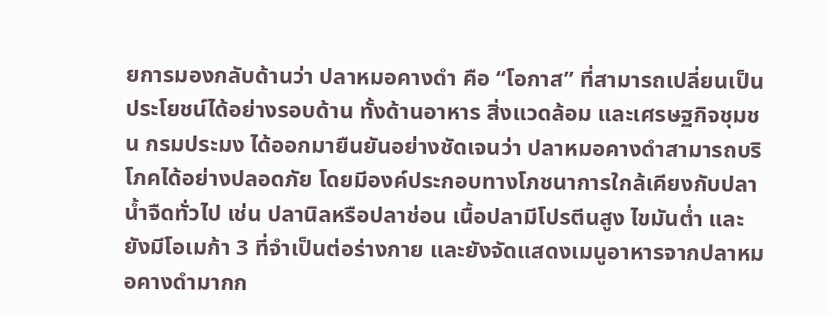ยการมองกลับด้านว่า ปลาหมอคางดำ คือ “โอกาส” ที่สามารถเปลี่ยนเป็นประโยชน์ได้อย่างรอบด้าน ทั้งด้านอาหาร สิ่งแวดล้อม และเศรษฐกิจชุมชน กรมประมง ได้ออกมายืนยันอย่างชัดเจนว่า ปลาหมอคางดำสามารถบริโภคได้อย่างปลอดภัย โดยมีองค์ประกอบทางโภชนาการใกล้เคียงกับปลาน้ำจืดทั่วไป เช่น ปลานิลหรือปลาช่อน เนื้อปลามีโปรตีนสูง ไขมันต่ำ และยังมีโอเมก้า 3 ที่จำเป็นต่อร่างกาย และยังจัดแสดงเมนูอาหารจากปลาหมอคางดำมากก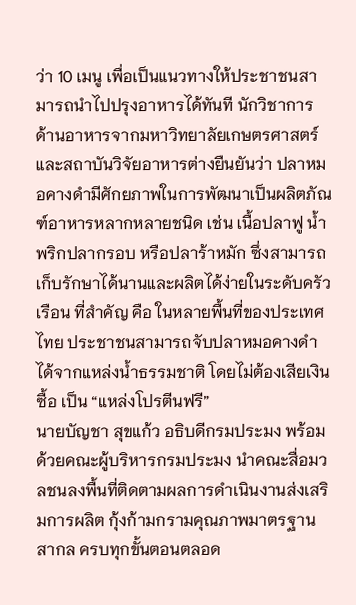ว่า 10 เมนู เพื่อเป็นแนวทางให้ประชาชนสามารถนำไปปรุงอาหารได้ทันที นักวิชาการด้านอาหารจากมหาวิทยาลัยเกษตรศาสตร์และสถาบันวิจัยอาหารต่างยืนยันว่า ปลาหมอคางดำมีศักยภาพในการพัฒนาเป็นผลิตภัณฑ์อาหารหลากหลายชนิด เช่น เนื้อปลาฟู น้ำพริกปลากรอบ หรือปลาร้าหมัก ซึ่งสามารถเก็บรักษาได้นานและผลิตได้ง่ายในระดับครัวเรือน ที่สำคัญ คือ ในหลายพื้นที่ของประเทศไทย ประชาชนสามารถจับปลาหมอคางดำได้จากแหล่งน้ำธรรมชาติ โดยไม่ต้องเสียเงินซื้อ เป็น “แหล่งโปรตีนฟรี”
นายบัญชา สุขแก้ว อธิบดีกรมประมง พร้อมด้วยคณะผู้บริหารกรมประมง นำคณะสื่อมวลชนลงพื้นที่ติดตามผลการดำเนินงานส่งเสริมการผลิต กุ้งก้ามกรามคุณภาพมาตรฐานสากล ครบทุกขั้นตอนตลอด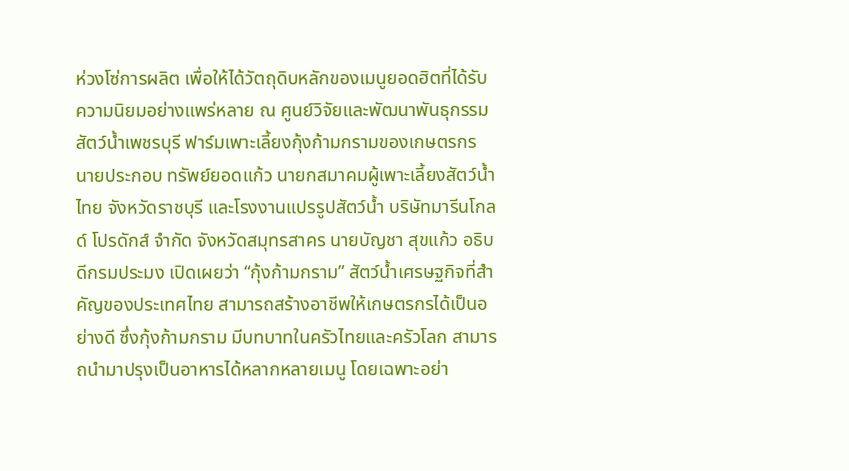ห่วงโซ่การผลิต เพื่อให้ได้วัตถุดิบหลักของเมนูยอดฮิตที่ได้รับความนิยมอย่างแพร่หลาย ณ ศูนย์วิจัยและพัฒนาพันธุกรรมสัตว์น้ำเพชรบุรี ฟาร์มเพาะเลี้ยงกุ้งก้ามกรามของเกษตรกร นายประกอบ ทรัพย์ยอดแก้ว นายกสมาคมผู้เพาะเลี้ยงสัตว์น้ำไทย จังหวัดราชบุรี และโรงงานแปรรูปสัตว์น้ำ บริษัทมารีนโกลด์ โปรดักส์ จำกัด จังหวัดสมุทรสาคร นายบัญชา สุขแก้ว อธิบดีกรมประมง เปิดเผยว่า “กุ้งก้ามกราม” สัตว์น้ำเศรษฐกิจที่สำคัญของประเทศไทย สามารถสร้างอาชีพให้เกษตรกรได้เป็นอย่างดี ซึ่งกุ้งก้ามกราม มีบทบาทในครัวไทยและครัวโลก สามารถนำมาปรุงเป็นอาหารได้หลากหลายเมนู โดยเฉพาะอย่า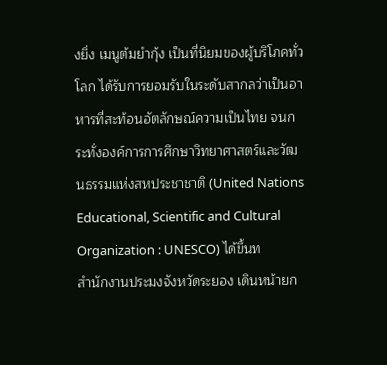งยิ่ง เมนูต้มยำกุ้ง เป็นที่นิยมของผู้บริโภคทั่วโลก ได้รับการยอมรับในระดับสากลว่าเป็นอาหารที่สะท้อนอัตลักษณ์ความเป็นไทย จนกระทั่งองค์การการศึกษาวิทยาศาสตร์และวัฒนธรรมแห่งสหประชาชาติ (United Nations Educational, Scientific and Cultural Organization : UNESCO) ได้ขึ้นท
สำนักงานประมงจังหวัดระยอง เดินหน้ายก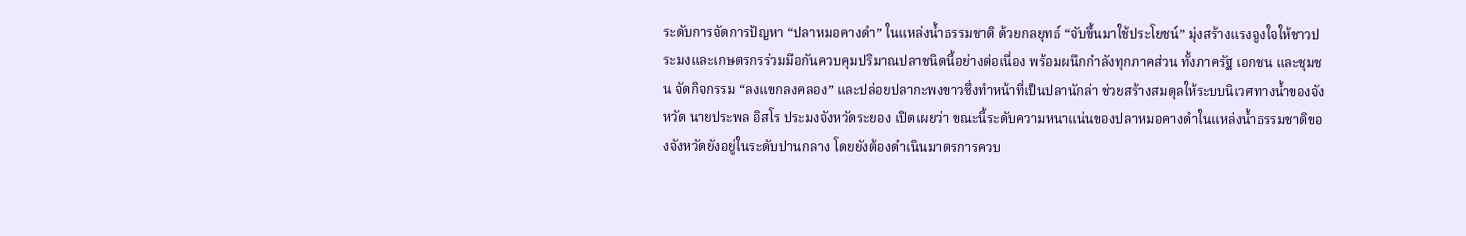ระดับการจัดการปัญหา “ปลาหมอคางดำ” ในแหล่งน้ำธรรมชาติ ด้วยกลยุทธ์ “จับขึ้นมาใช้ประโยชน์” มุ่งสร้างแรงจูงใจให้ชาวประมงและเกษตรกรร่วมมือกันควบคุมปริมาณปลาชนิดนี้อย่างต่อเนื่อง พร้อมผนึกกำลังทุกภาคส่วน ทั้งภาครัฐ เอกชน และชุมชน จัดกิจกรรม “ลงแขกลงคลอง” และปล่อยปลากะพงขาวซึ่งทำหน้าที่เป็นปลานักล่า ช่วยสร้างสมดุลให้ระบบนิเวศทางน้ำของจังหวัด นายประพล อิสโร ประมงจังหวัดระยอง เปิดเผยว่า ขณะนี้ระดับความหนาแน่นของปลาหมอคางดำในแหล่งน้ำธรรมชาติของจังหวัดยังอยู่ในระดับปานกลาง โดยยังต้องดำเนินมาตรการควบ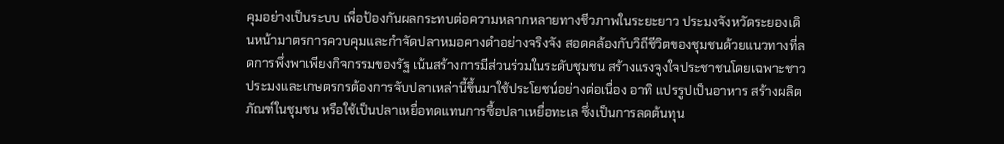คุมอย่างเป็นระบบ เพื่อป้องกันผลกระทบต่อความหลากหลายทางชีวภาพในระยะยาว ประมงจังหวัดระยองเดินหน้ามาตรการควบคุมและกำจัดปลาหมอคางดำอย่างจริงจัง สอดคล้องกับวิถีชีวิตของชุมชนด้วยแนวทางที่ลดการพึ่งพาเพียงกิจกรรมของรัฐ เน้นสร้างการมีส่วนร่วมในระดับชุมชน สร้างแรงจูงใจประชาชนโดยเฉพาะชาวประมงและเกษตรกรต้องการจับปลาเหล่านี้ขึ้นมาใช้ประโยชน์อย่างต่อเนื่อง อาทิ แปรรูปเป็นอาหาร สร้างผลิตภัณฑ์ในชุมชน หรือใช้เป็นปลาเหยื่อทดแทนการซื้อปลาเหยื่อทะเล ซึ่งเป็นการลดต้นทุน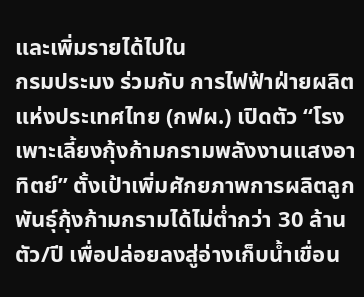และเพิ่มรายได้ไปใน
กรมประมง ร่วมกับ การไฟฟ้าฝ่ายผลิตแห่งประเทศไทย (กฟผ.) เปิดตัว “โรงเพาะเลี้ยงกุ้งก้ามกรามพลังงานแสงอาทิตย์” ตั้งเป้าเพิ่มศักยภาพการผลิตลูกพันธุ์กุ้งก้ามกรามได้ไม่ต่ำกว่า 30 ล้านตัว/ปี เพื่อปล่อยลงสู่อ่างเก็บน้ำเขื่อน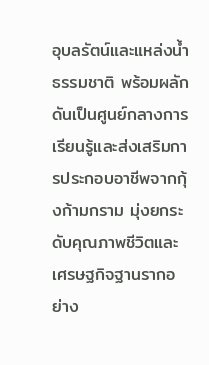อุบลรัตน์และแหล่งน้ำธรรมชาติ พร้อมผลักดันเป็นศูนย์กลางการเรียนรู้และส่งเสริมการประกอบอาชีพจากกุ้งก้ามกราม มุ่งยกระดับคุณภาพชีวิตและเศรษฐกิจฐานรากอย่าง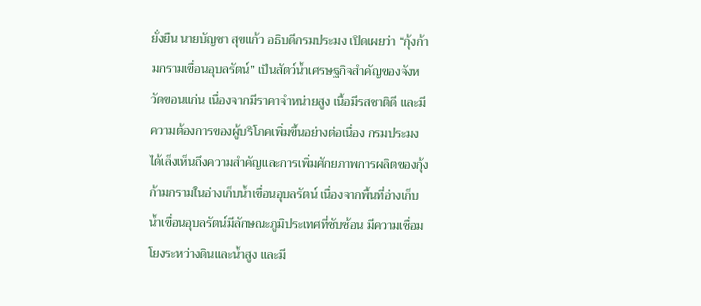ยั่งยืน นายบัญชา สุขแก้ว อธิบดีกรมประมง เปิดเผยว่า “กุ้งก้ามกรามเขื่อนอุบลรัตน์” เป็นสัตว์น้ำเศรษฐกิจสำคัญของจังหวัดขอนแก่น เนื่องจากมีราคาจำหน่ายสูง เนื้อมีรสชาติดี และมีความต้องการของผู้บริโภคเพิ่มขึ้นอย่างต่อเนื่อง กรมประมงได้เล็งเห็นถึงความสำคัญและการเพิ่มศักยภาพการผลิตของกุ้งก้ามกรามในอ่างเก็บน้ำเขื่อนอุบลรัตน์ เนื่องจากพื้นที่อ่างเก็บน้ำเขื่อนอุบลรัตน์มีลักษณะภูมิประเทศที่ซับซ้อน มีความเชื่อมโยงระหว่างดินและน้ำสูง และมี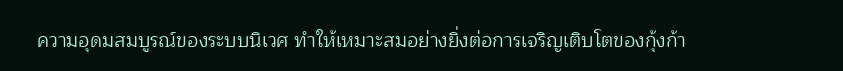ความอุดมสมบูรณ์ของระบบนิเวศ ทำให้เหมาะสมอย่างยิ่งต่อการเจริญเติบโตของกุ้งก้า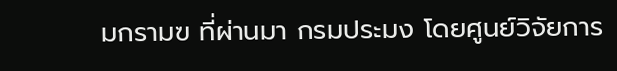มกรามฃ ที่ผ่านมา กรมประมง โดยศูนย์วิจัยการ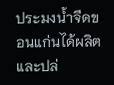ประมงน้ำจืดขอนแก่นได้ผลิตและปล่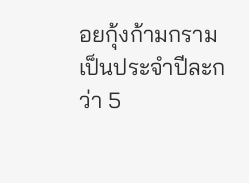อยกุ้งก้ามกรามเป็นประจำปีละกว่า 5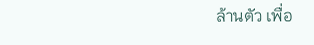ล้านตัว เพื่อ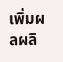เพิ่มผลผลิ